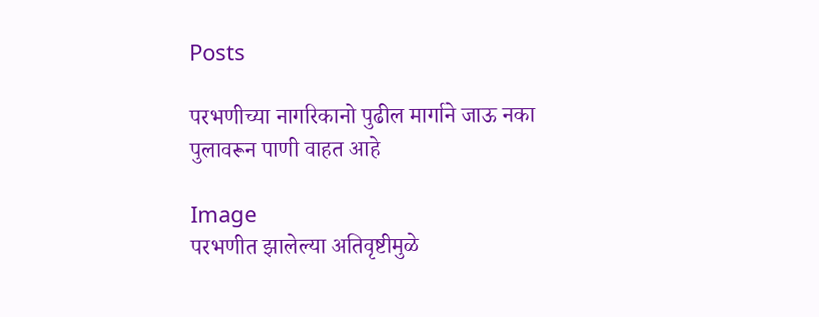Posts

परभणीच्या नागरिकानो पुढील मार्गाने जाऊ नका पुलावरून पाणी वाहत आहे

Image
परभणीत झालेल्या अतिवृष्टीमुळे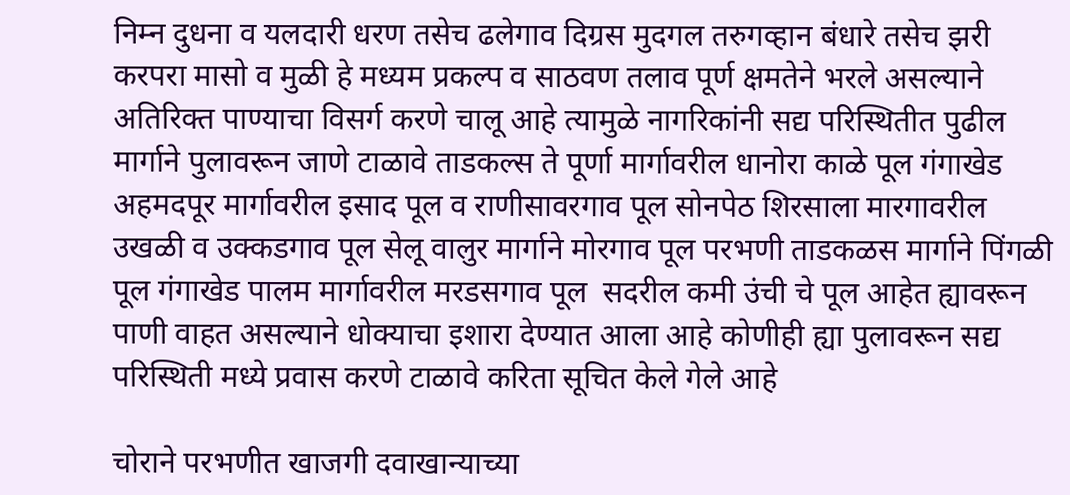निम्न दुधना व यलदारी धरण तसेच ढलेगाव दिग्रस मुदगल तरुगव्हान बंधारे तसेच झरी करपरा मासो व मुळी हे मध्यम प्रकल्प व साठवण तलाव पूर्ण क्षमतेने भरले असल्याने अतिरिक्त पाण्याचा विसर्ग करणे चालू आहे त्यामुळे नागरिकांनी सद्य परिस्थितीत पुढील मार्गाने पुलावरून जाणे टाळावे ताडकल्स ते पूर्णा मार्गावरील धानोरा काळे पूल गंगाखेड अहमदपूर मार्गावरील इसाद पूल व राणीसावरगाव पूल सोनपेठ शिरसाला मारगावरील उखळी व उक्कडगाव पूल सेलू वालुर मार्गाने मोरगाव पूल परभणी ताडकळस मार्गाने पिंगळी पूल गंगाखेड पालम मार्गावरील मरडसगाव पूल  सदरील कमी उंची चे पूल आहेत ह्यावरून पाणी वाहत असल्याने धोक्याचा इशारा देण्यात आला आहे कोणीही ह्या पुलावरून सद्य परिस्थिती मध्ये प्रवास करणे टाळावे करिता सूचित केले गेले आहे

चोराने परभणीत खाजगी दवाखान्याच्या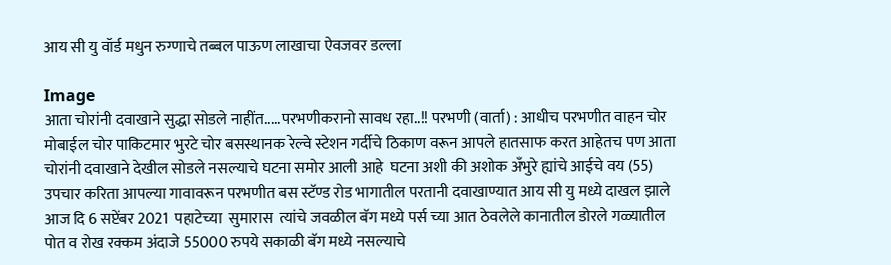आय सी यु वॉर्ड मधुन रुग्णाचे तब्बल पाऊण लाखाचा ऐवजवर डल्ला

Image
आता चोरांनी दवाखाने सुद्धा सोडले नाहींत.....परभणीकरानो सावध रहा..!! परभणी (वार्ता) : आधीच परभणीत वाहन चोर मोबाईल चोर पाकिटमार भुरटे चोर बसस्थानक रेल्वे स्टेशन गर्दीचे ठिकाण वरून आपले हातसाफ करत आहेतच पण आता चोरांनी दवाखाने देखील सोडले नसल्याचे घटना समोर आली आहे  घटना अशी की अशोक अँभुरे ह्यांचे आईचे वय (55) उपचार करिता आपल्या गावावरून परभणीत बस स्टॅण्ड रोड भागातील परतानी दवाखाण्यात आय सी यु मध्ये दाखल झाले आज दि 6 सप्टेंबर 2021  पहाटेच्या  सुमारास  त्यांचे जवळील बॅग मध्ये पर्स च्या आत ठेवलेले कानातील डोरले गळ्यातील पोत व रोख रक्कम अंदाजे 55000 रुपये सकाळी बॅग मध्ये नसल्याचे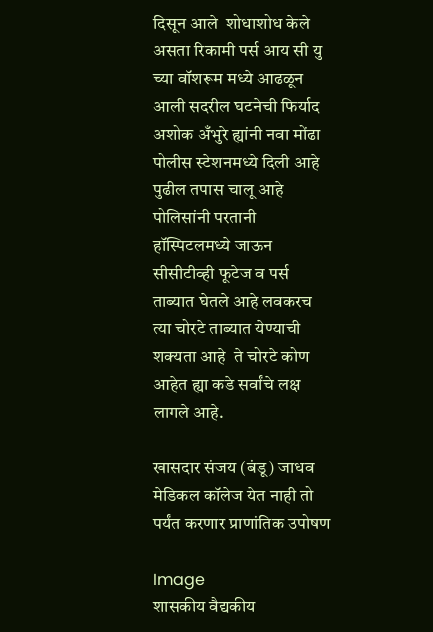दिसून आले  शोधाशोध केले असता रिकामी पर्स आय सी यु च्या वॉशरूम मध्ये आढळून आली सदरील घटनेची फिर्याद अशोक अँभुरे ह्यांनी नवा मोंढा पोलीस स्टेशनमध्ये दिली आहे पुढील तपास चालू आहे  पोलिसांनी परतानी हॉस्पिटलमध्ये जाऊन सीसीटीव्ही फूटेज व पर्स ताब्यात घेतले आहे लवकरच त्या चोरटे ताब्यात येण्याची शक्यता आहे  ते चोरटे कोण आहेत ह्या कडे सर्वांचे लक्ष लागले आहे.

खासदार संजय (बंडू) जाधव मेडिकल कॉलेज येत नाही तो पर्यंत करणार प्राणांतिक उपोषण

Image
शासकीय वैद्यकीय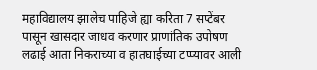महाविद्यालय झालेच पाहिजे ह्या करिता 7 सप्टेंबर पासून खासदार जाधव करणार प्राणांतिक उपोषण लढाई आता निकराच्या व हातघाईच्या टप्प्यावर आली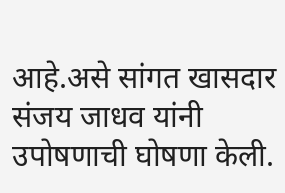आहे.असे सांगत खासदार संजय जाधव यांनी उपोषणाची घोषणा केली.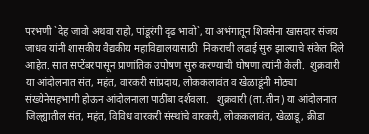परभणी `देह जावो अथवा राहो, पांडूरंगी दृढ भावो`, या अभंगातून शिवसेना खासदार संजय जाधव यांनी शासकीय वैद्यकीय महाविद्यालयासाठी  निकराची लढाई सुरु झाल्याचे संकेत दिले आहेत. सात सप्टेंबरपासून प्राणांतिक उपोषण सुरु करण्याची घोषणा त्यांनी केली.  शुक्रवारी या आंदोलनात संत, महंत, वारकरी सांप्रदाय, लोककलावंत व खेळाडूंनी मोठ्या संख्येनेसहभागी होऊन आंदोलनाला पाठींबा दर्शवला.   शुक्रवारी (ता.तीन) या आंदोलनात जिल्ह्यातील संत, महंत, विविध वारकरी संस्थांचे वारकरी, लोककलावंत, खेळाडू, क्रीडा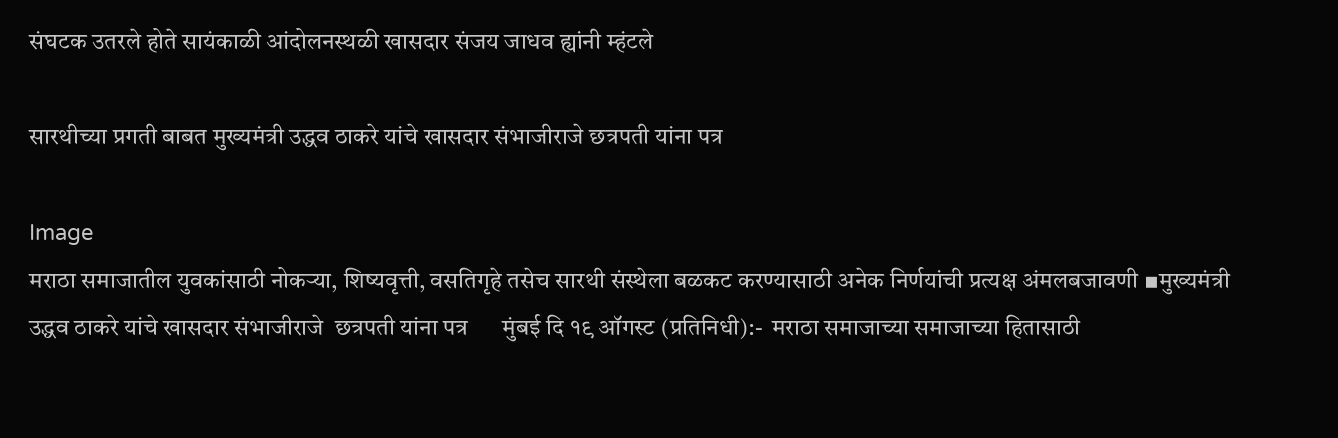संघटक उतरले होते सायंकाळी आंदोलनस्थळी खासदार संजय जाधव ह्यांनी म्हंटले

सारथीच्या प्रगती बाबत मुख्यमंत्री उद्धव ठाकरे यांचे खासदार संभाजीराजे छत्रपती यांना पत्र

Image
मराठा समाजातील युवकांसाठी नोकऱ्या, शिष्यवृत्ती, वसतिगृहे तसेच सारथी संस्थेला बळकट करण्यासाठी अनेक निर्णयांची प्रत्यक्ष अंमलबजावणी ▪मुख्यमंत्री उद्धव ठाकरे यांचे खासदार संभाजीराजे  छत्रपती यांना पत्र      मुंबई दि १९ ऑगस्ट (प्रतिनिधी):-  मराठा समाजाच्या समाजाच्या हितासाठी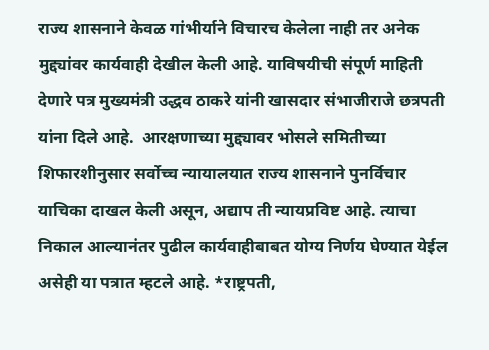राज्य शासनाने केवळ गांभीर्याने विचारच केलेला नाही तर अनेक मुद्द्यांवर कार्यवाही देखील केली आहे. याविषयीची संपूर्ण माहिती देणारे पत्र मुख्यमंत्री उद्धव ठाकरे यांनी खासदार संभाजीराजे छत्रपती यांना दिले आहे.  आरक्षणाच्या मुद्द्यावर भोसले समितीच्या शिफारशीनुसार सर्वोच्च न्यायालयात राज्य शासनाने पुनर्विचार याचिका दाखल केली असून, अद्याप ती न्यायप्रविष्ट आहे. त्याचा निकाल आल्यानंतर पुढील कार्यवाहीबाबत योग्य निर्णय घेण्यात येईल असेही या पत्रात म्हटले आहे. *राष्ट्रपती,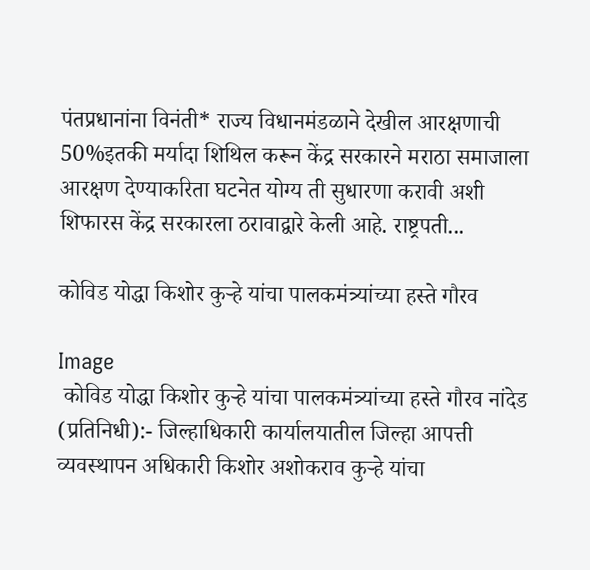पंतप्रधानांना विनंती* राज्य विधानमंडळाने देखील आरक्षणाची 50%इतकी मर्यादा शिथिल करून केंद्र सरकारने मराठा समाजाला आरक्षण देण्याकरिता घटनेत योग्य ती सुधारणा करावी अशी शिफारस केंद्र सरकारला ठरावाद्वारे केली आहे. राष्ट्रपती...

कोविड योद्धा किशोर कुऱ्हे यांचा पालकमंत्र्यांच्या हस्ते गौरव

Image
 कोविड योद्धा किशोर कुऱ्हे यांचा पालकमंत्र्यांच्या हस्ते गौरव नांदेड (प्रतिनिधी):- जिल्हाधिकारी कार्यालयातील जिल्हा आपत्ती व्यवस्थापन अधिकारी किशोर अशोकराव कुऱ्हे यांचा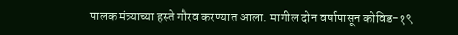पालक मंत्र्याच्या हस्ते गौरव करण्यात आला. मागील दोन वर्षापासून कोविड-१९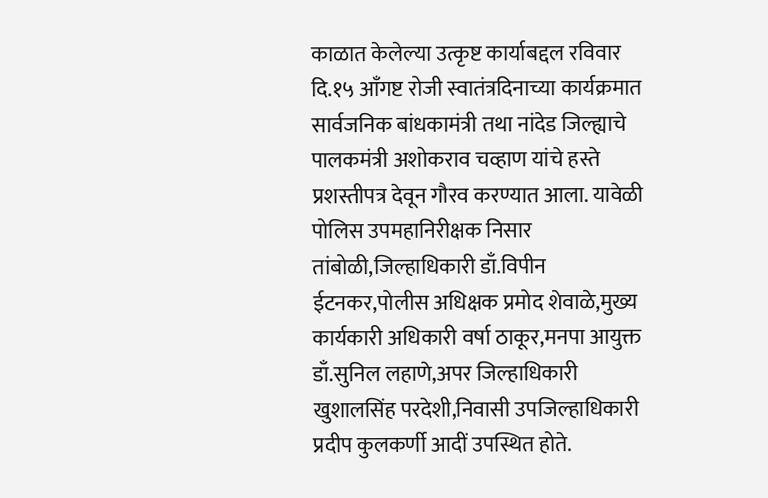काळात केलेल्या उत्कृष्ट कार्याबद्दल रविवार दि.१५ आँगष्ट रोजी स्वातंत्रदिनाच्या कार्यक्रमात सार्वजनिक बांधकामंत्री तथा नांदेड जिल्ह्याचे पालकमंत्री अशोकराव चव्हाण यांचे हस्ते प्रशस्तीपत्र देवून गौरव करण्यात आला. यावेळी पोलिस उपमहानिरीक्षक निसार तांबोळी,जिल्हाधिकारी डाँ.विपीन ईटनकर,पोलीस अधिक्षक प्रमोद शेवाळे,मुख्य कार्यकारी अधिकारी वर्षा ठाकूर,मनपा आयुक्त डाँ.सुनिल लहाणे,अपर जिल्हाधिकारी खुशालसिंह परदेशी,निवासी उपजिल्हाधिकारी प्रदीप कुलकर्णी आदीं उपस्थित होते.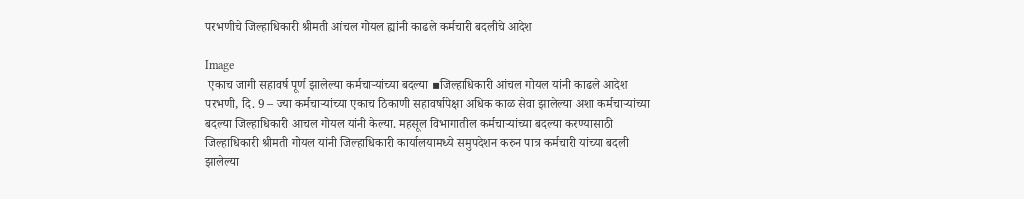परभणीचे जिल्हाधिकारी श्रीमती आंचल गोयल ह्यांनी काढले कर्मचारी बदलीचे आदेश

Image
 एकाच जागी सहावर्ष पूर्ण झालेल्या कर्मचाऱ्यांच्या बदल्या ▪जिल्हाधिकारी आंचल गोयल यांनी काढले आदेश  परभणी, दि. 9 – ज्या कर्मचाऱ्यांच्या एकाच ठिकाणी सहावर्षापेक्षा अधिक काळ सेवा झालेल्या अशा कर्मचाऱ्यांच्या बदल्या जिल्हाधिकारी आचल गोयल यांनी केल्या. महसूल विभागातील कर्मचाऱ्यांच्या बदल्या करण्यासाठी जिल्हाधिकारी श्रीमती गोयल यांनी जिल्हाधिकारी कार्यालयामध्ये समुपदेशन करुन पात्र कर्मचारी यांच्या बदली झालेल्या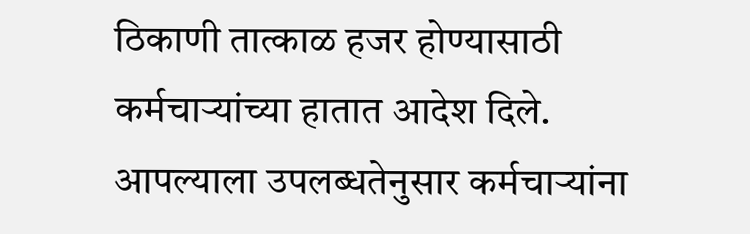ठिकाणी तात्काळ हजर होण्यासाठी कर्मचाऱ्यांच्या हातात आदेश दिले. आपल्याला उपलब्धतेनुसार कर्मचाऱ्यांना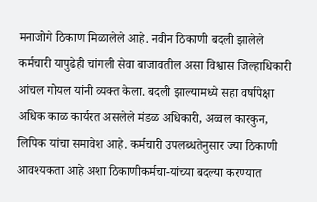मनाजोगे ठिकाण मिळालेले आहे. नवीन ठिकाणी बदली झालेले कर्मचारी यापुढेही चांगली सेवा बाजावतील असा विश्वास जिल्हाधिकारी आंचल गोयल यांनी व्यक्त केला. बदली झाल्यामध्ये सहा वर्षापेक्षा अधिक काळ कार्यरत असलेले मंडळ अधिकारी, अव्वल कारकुन, लिपिक यांचा समावेश आहे. कर्मचारी उपलब्धतेनुसार ज्या ठिकाणी आवश्यकता आहे अशा ठिकाणीकर्मचा-यांच्या बदल्या करण्यात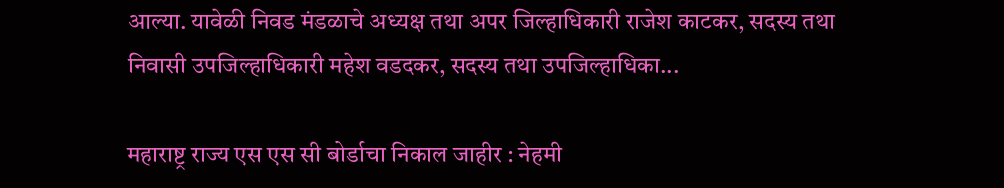आल्या. यावेळी निवड मंडळाचे अध्यक्ष तथा अपर जिल्हाधिकारी राजेश काटकर, सदस्य तथा निवासी उपजिल्हाधिकारी महेश वडदकर, सदस्य तथा उपजिल्हाधिका...

महाराष्ट्र राज्य एस एस सी बोर्डाचा निकाल जाहीर : नेहमी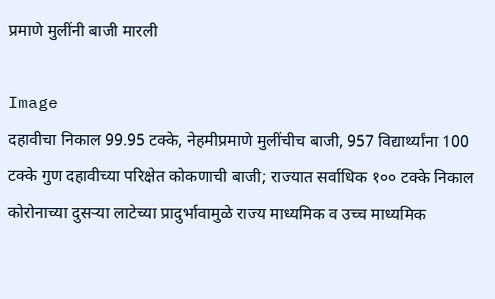प्रमाणे मुलींनी बाजी मारली

Image
दहावीचा निकाल 99.95 टक्के, नेहमीप्रमाणे मुलींचीच बाजी, 957 विद्यार्थ्यांना 100 टक्के गुण दहावीच्या परिक्षेत कोकणाची बाजी; राज्यात सर्वाधिक १०० टक्के निकाल  कोरोनाच्या दुसऱ्या लाटेच्या प्रादुर्भावामुळे राज्य माध्यमिक व उच्च माध्यमिक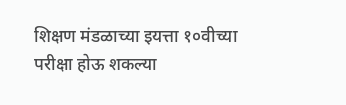शिक्षण मंडळाच्या इयत्ता १०वीच्या परीक्षा होऊ शकल्या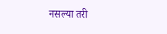नसल्या तरी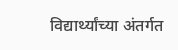विद्यार्थ्यांच्या अंतर्गत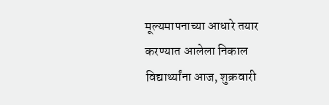मूल्यमापनाच्या आधारे तयार करण्यात आलेला निकाल विद्यार्थ्यांना आज, शुक्रवारी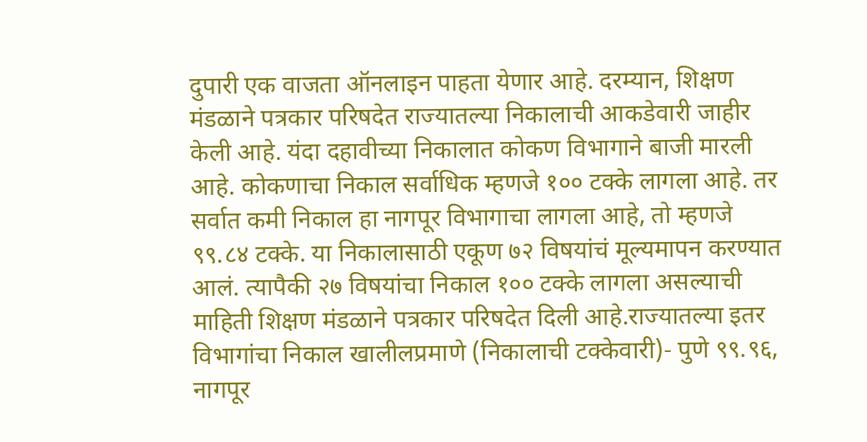दुपारी एक वाजता ऑनलाइन पाहता येणार आहे. दरम्यान, शिक्षण मंडळाने पत्रकार परिषदेत राज्यातल्या निकालाची आकडेवारी जाहीर केली आहे. यंदा दहावीच्या निकालात कोकण विभागाने बाजी मारली आहे. कोकणाचा निकाल सर्वाधिक म्हणजे १०० टक्के लागला आहे. तर सर्वात कमी निकाल हा नागपूर विभागाचा लागला आहे, तो म्हणजे ९९.८४ टक्के. या निकालासाठी एकूण ७२ विषयांचं मूल्यमापन करण्यात आलं. त्यापैकी २७ विषयांचा निकाल १०० टक्के लागला असल्याची माहिती शिक्षण मंडळाने पत्रकार परिषदेत दिली आहे.राज्यातल्या इतर विभागांचा निकाल खालीलप्रमाणे (निकालाची टक्केवारी)- पुणे ९९.९६, नागपूर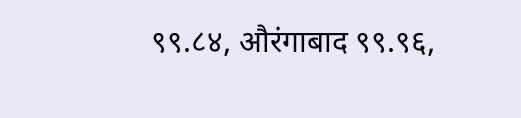९९.८४, औरंगाबाद ९९.९६,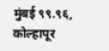मुंबई ९९.९६, कोल्हापूर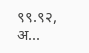९९.९२, अ...